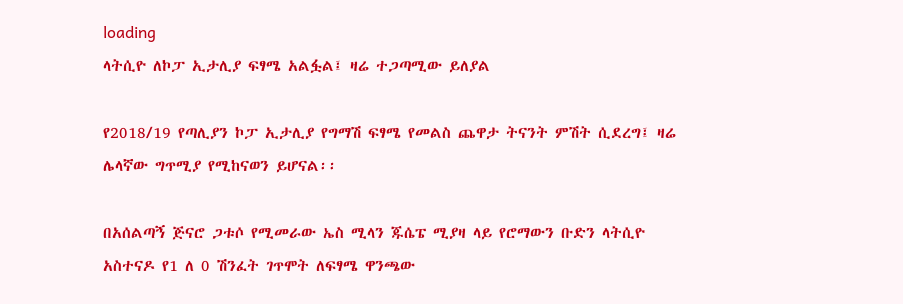loading
ላትሲዮ ለኮፓ ኢታሊያ ፍፃሜ አልፏል፤ ዛሬ ተጋጣሚው ይለያል

የ2018/19 የጣሊያን ኮፓ ኢታሊያ የግማሽ ፍፃሜ የመልስ ጨዋታ ትናንት ምሽት ሲደረግ፤ ዛሬ ሌላኛው ግጥሚያ የሚከናወን ይሆናል፡፡

በአሰልጣኝ ጅናሮ ጋቱሶ የሚመራው ኤስ ሚላን ጁሴፔ ሚያዛ ላይ የሮማውን ቡድን ላትሲዮ አስተናዶ የ1 ለ 0 ሽንፈት ገጥሞት ለፍፃሜ ዋንጫው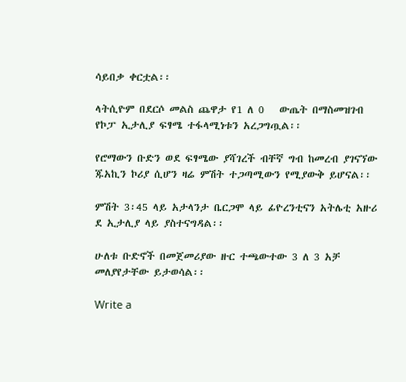ሳይበቃ ቀርቷል፡፡

ላትሲዮም በደርሶ መልስ ጨዋታ የ1 ለ 0   ውጤት በማስመዝገብ የኮፓ ኢታሊያ ፍፃሜ ተፋላሚነቱን አረጋግጧል፡፡

የሮማውን ቡድን ወደ ፍፃሜው ያሻገረች ብቸኛ ግብ ከመረብ ያገናኘው ጁአኪን ኮሪያ ሲሆን ዛሬ ምሽት ተጋጣሚውን የሚያውቅ ይሆናል፡፡

ምሽት 3፡45 ላይ አታላንታ ቤርጋሞ ላይ ፊዮረንቲናን አትሌቲ አዙሪ ደ ኢታሊያ ላይ ያስተናግዳል፡፡

ሁለቱ ቡድኖች በመጀመሪያው ዙር ተጫውተው 3 ለ 3 አቻ መለያየታቸው ይታወሳል፡፡

Write a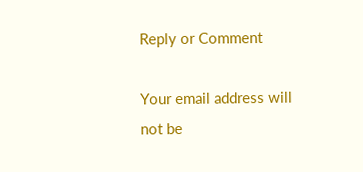Reply or Comment

Your email address will not be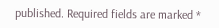published. Required fields are marked *